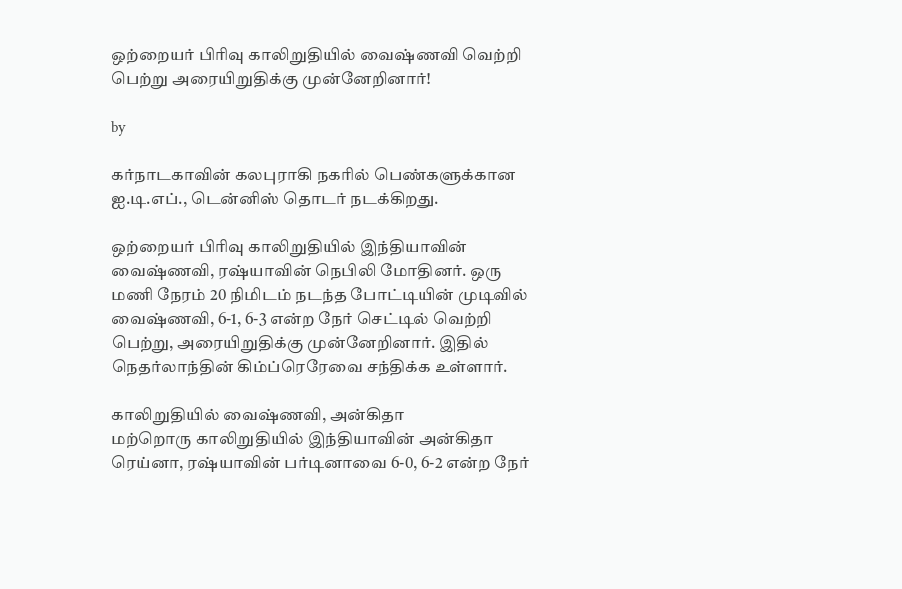ஒற்றையர் பிரிவு காலிறுதியில் வைஷ்ணவி வெற்றி பெற்று அரையிறுதிக்கு முன்னேறினார்!

by

கர்நாடகாவின் கலபுராகி நகரில் பெண்களுக்கான ஐ.டி.எப்., டென்னிஸ் தொடர் நடக்கிறது.

ஒற்றையர் பிரிவு காலிறுதியில் இந்தியாவின் வைஷ்ணவி, ரஷ்யாவின் நெபிலி மோதினர். ஒரு மணி நேரம் 20 நிமிடம் நடந்த போட்டியின் முடிவில் வைஷ்ணவி, 6-1, 6-3 என்ற நேர் செட்டில் வெற்றி பெற்று, அரையிறுதிக்கு முன்னேறினார். இதில் நெதர்லாந்தின் கிம்ப்ரெரேவை சந்திக்க உள்ளார்.

காலிறுதியில் வைஷ்ணவி, அன்கிதா
மற்றொரு காலிறுதியில் இந்தியாவின் அன்கிதா ரெய்னா, ரஷ்யாவின் பர்டினாவை 6-0, 6-2 என்ற நேர்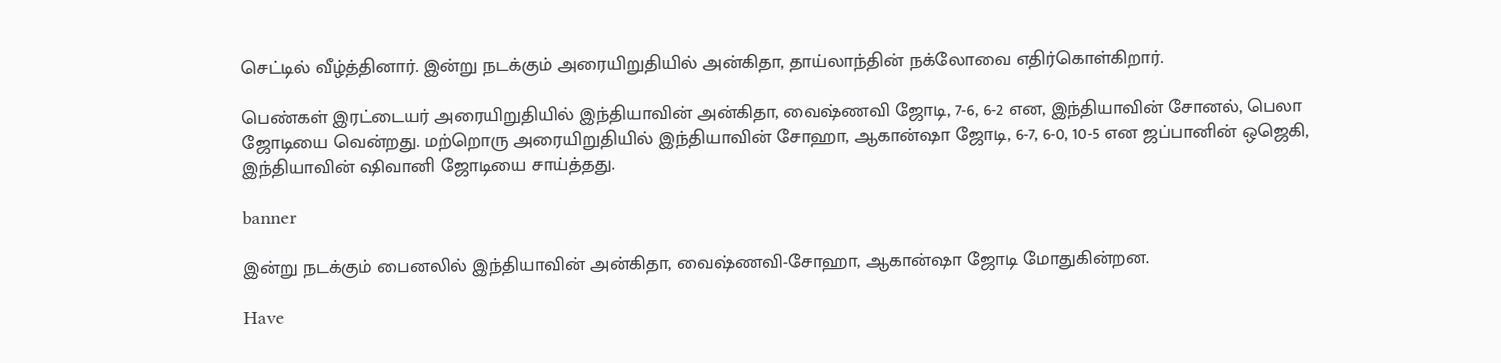செட்டில் வீழ்த்தினார். இன்று நடக்கும் அரையிறுதியில் அன்கிதா, தாய்லாந்தின் நக்லோவை எதிர்கொள்கிறார்.

பெண்கள் இரட்டையர் அரையிறுதியில் இந்தியாவின் அன்கிதா, வைஷ்ணவி ஜோடி, 7-6, 6-2 என, இந்தியாவின் சோனல், பெலா ஜோடியை வென்றது. மற்றொரு அரையிறுதியில் இந்தியாவின் சோஹா, ஆகான்ஷா ஜோடி, 6-7, 6-0, 10-5 என ஜப்பானின் ஒஜெகி, இந்தியாவின் ஷிவானி ஜோடியை சாய்த்தது.

banner

இன்று நடக்கும் பைனலில் இந்தியாவின் அன்கிதா, வைஷ்ணவி-சோஹா, ஆகான்ஷா ஜோடி மோதுகின்றன.

Have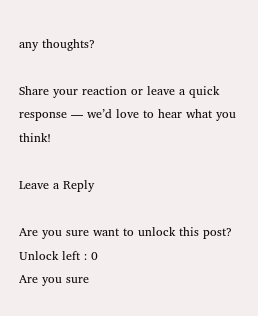any thoughts?

Share your reaction or leave a quick response — we’d love to hear what you think!

Leave a Reply

Are you sure want to unlock this post?
Unlock left : 0
Are you sure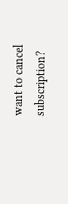want to cancel subscription?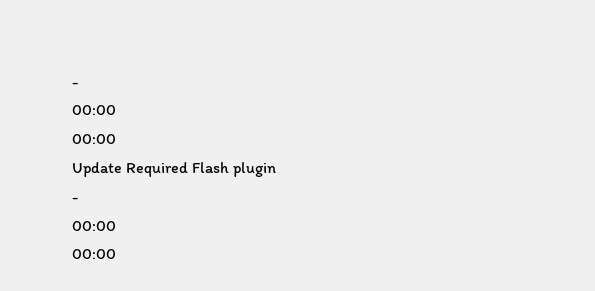-
00:00
00:00
Update Required Flash plugin
-
00:00
00:00